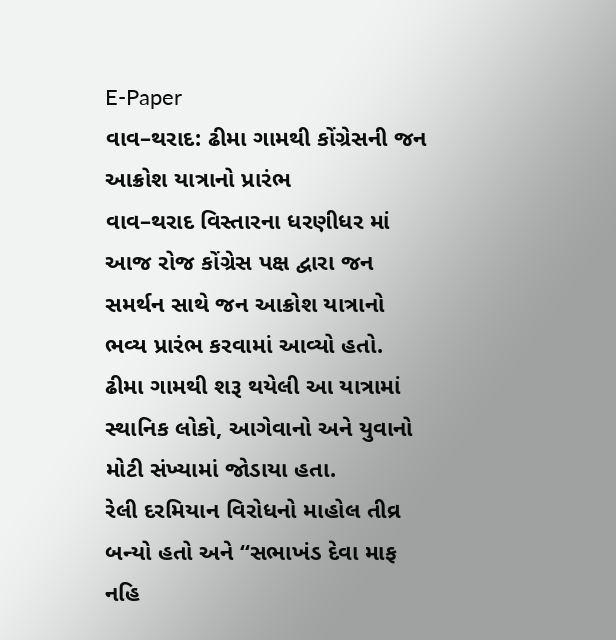E-Paper
વાવ–થરાદ: ઢીમા ગામથી કોંગ્રેસની જન આક્રોશ યાત્રાનો પ્રારંભ
વાવ–થરાદ વિસ્તારના ધરણીધર માં આજ રોજ કોંગ્રેસ પક્ષ દ્વારા જન સમર્થન સાથે જન આક્રોશ યાત્રાનો ભવ્ય પ્રારંભ કરવામાં આવ્યો હતો. ઢીમા ગામથી શરૂ થયેલી આ યાત્રામાં સ્થાનિક લોકો, આગેવાનો અને યુવાનો મોટી સંખ્યામાં જોડાયા હતા.
રેલી દરમિયાન વિરોધનો માહોલ તીવ્ર બન્યો હતો અને “સભાખંડ દેવા માફ નહિ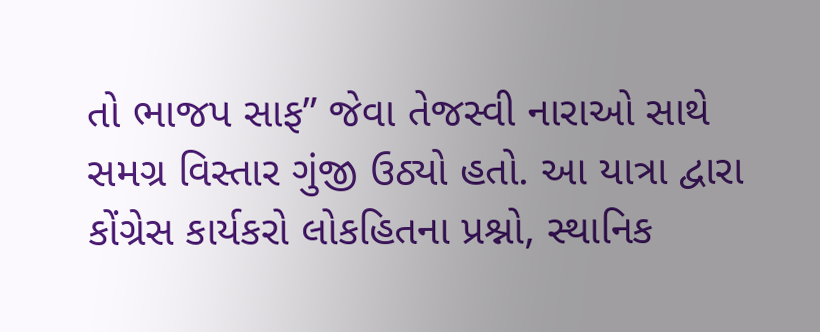તો ભાજપ સાફ” જેવા તેજસ્વી નારાઓ સાથે સમગ્ર વિસ્તાર ગુંજી ઉઠ્યો હતો. આ યાત્રા દ્વારા કોંગ્રેસ કાર્યકરો લોકહિતના પ્રશ્નો, સ્થાનિક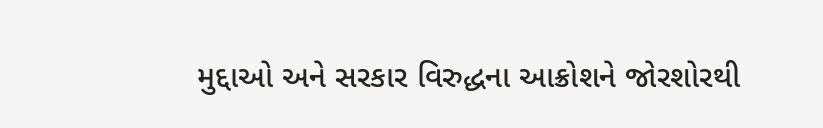મુદ્દાઓ અને સરકાર વિરુદ્ધના આક્રોશને જોરશોરથી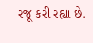રજૂ કરી રહ્યા છે.